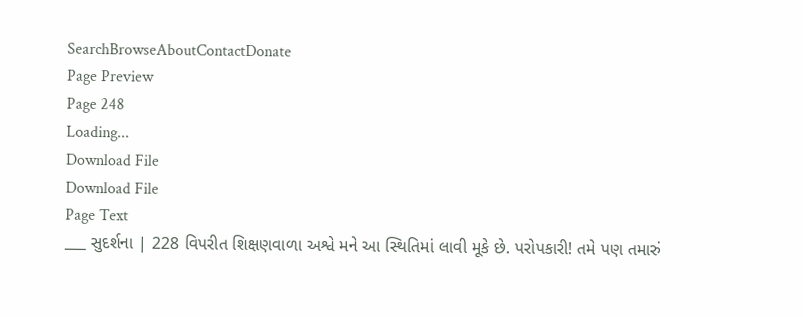SearchBrowseAboutContactDonate
Page Preview
Page 248
Loading...
Download File
Download File
Page Text
___ સુદર્શના | 228 વિપરીત શિક્ષણવાળા અશ્વે મને આ સ્થિતિમાં લાવી મૂકે છે. પરોપકારી! તમે પણ તમારું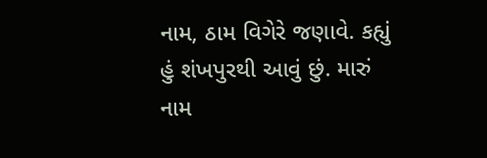નામ, ઠામ વિગેરે જણાવે. કહ્યું હું શંખપુરથી આવું છું. મારું નામ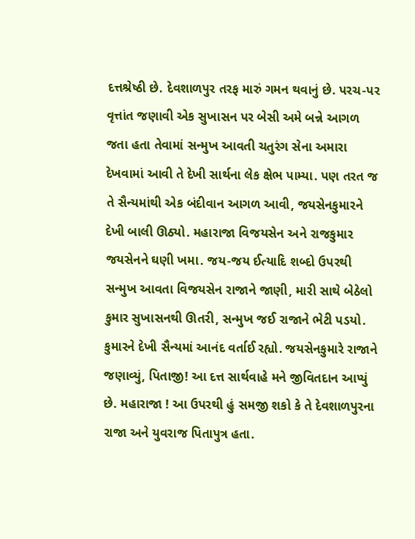દત્તશ્રેષ્ઠી છે. દેવશાળપુર તરફ મારું ગમન થવાનું છે. પરચ-પર વૃત્તાંત જણાવી એક સુખાસન પર બેસી અમે બન્ને આગળ જતા હતા તેવામાં સન્મુખ આવતી ચતુરંગ સેના અમારા દેખવામાં આવી તે દેખી સાર્થના લેક ક્ષેભ પામ્યા. પણ તરત જ તે સૈન્યમાંથી એક બંદીવાન આગળ આવી, જયસેનકુમારને દેખી બાલી ઊઠ્યો. મહારાજા વિજયસેન અને રાજકુમાર જયસેનને ઘણી ખમા. જય-જય ઈત્યાદિ શબ્દો ઉપરથી સન્મુખ આવતા વિજયસેન રાજાને જાણી, મારી સાથે બેઠેલો કુમાર સુખાસનથી ઊતરી, સન્મુખ જઈ રાજાને ભેટી પડયો. કુમારને દેખી સૈન્યમાં આનંદ વર્તાઈ રહ્યો. જયસેનકુમારે રાજાને જણાવ્યું, પિતાજી! આ દત્ત સાર્થવાહે મને જીવિતદાન આપ્યું છે. મહારાજા ! આ ઉપરથી હું સમજી શકો કે તે દેવશાળપુરના રાજા અને યુવરાજ પિતાપુત્ર હતા.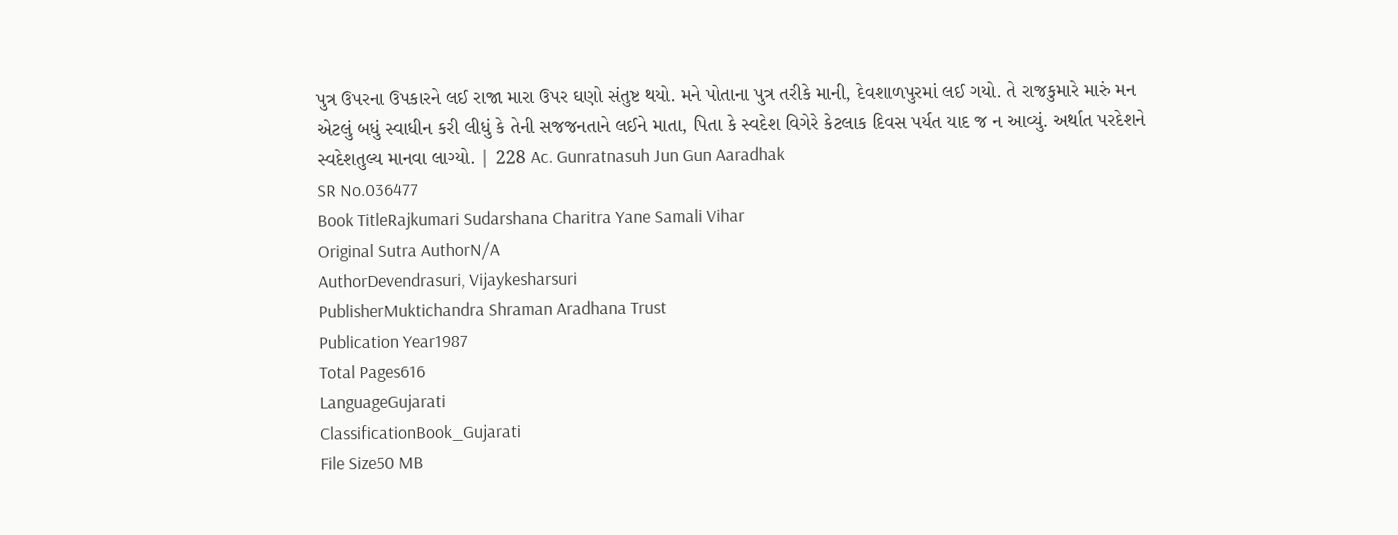પુત્ર ઉપરના ઉપકારને લઈ રાજા મારા ઉપર ઘણો સંતુષ્ટ થયો. મને પોતાના પુત્ર તરીકે માની, દેવશાળપુરમાં લઈ ગયો. તે રાજકુમારે મારું મન એટલું બધું સ્વાધીન કરી લીધું કે તેની સજજનતાને લઈને માતા, પિતા કે સ્વદેશ વિગેરે કેટલાક દિવસ પર્યત યાદ જ ન આવ્યું. અર્થાત પરદેશને સ્વદેશતુલ્ય માનવા લાગ્યો. | 228 Ac. Gunratnasuh Jun Gun Aaradhak
SR No.036477
Book TitleRajkumari Sudarshana Charitra Yane Samali Vihar
Original Sutra AuthorN/A
AuthorDevendrasuri, Vijaykesharsuri
PublisherMuktichandra Shraman Aradhana Trust
Publication Year1987
Total Pages616
LanguageGujarati
ClassificationBook_Gujarati
File Size50 MB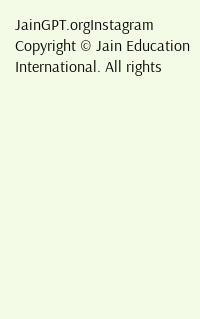JainGPT.orgInstagram
Copyright © Jain Education International. All rights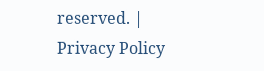reserved. | Privacy Policy